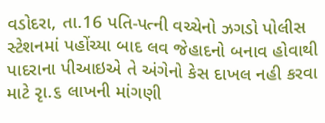વડોદરા, તા.16 પતિ-પત્ની વચ્ચેનો ઝગડો પોલીસ સ્ટેશનમાં પહોંચ્યા બાદ લવ જેહાદનો બનાવ હોવાથી પાદરાના પીઆઇએ તે અંગેનો કેસ દાખલ નહી કરવા માટે રૃા.૬ લાખની માંગણી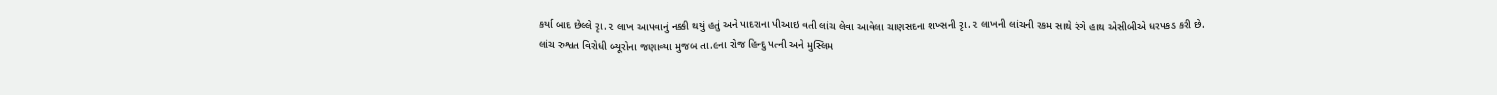કર્યા બાદ છેલ્લે રૃા.૨ લાખ આપવાનું નક્કી થયું હતું અને પાદરાના પીઆઇ વતી લાંચ લેવા આવેલા ચાણસદના શખ્સની રૃા.૨ લાખની લાંચની રકમ સાથે રંગે હાથ એસીબીએ ધરપકડ કરી છે.
લાંચ રુશ્વત વિરોધી બ્યૂરોના જણાવ્યા મુજબ તા.૯ના રોજ હિન્દુ પત્ની અને મુસ્લિમ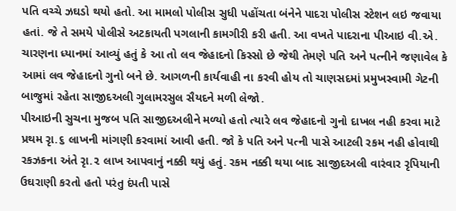પતિ વચ્ચે ઝઘડો થયો હતો. આ મામલો પોલીસ સુધી પહોંચતા બંનેને પાદરા પોલીસ સ્ટેશન લઇ જવાયા હતાં. જે તે સમયે પોલીસે અટકાયતી પગલાની કામગીરી કરી હતી. આ વખતે પાદરાના પીઆઇ વી.એ. ચારણના ધ્યાનમાં આવ્યું હતું કે આ તો લવ જેહાદનો કિસ્સો છે જેથી તેમણે પતિ અને પત્નીને જણાવેલ કે આમાં લવ જેહાદનો ગુનો બને છે. આગળની કાર્યવાહી ના કરવી હોય તો ચાણસદમાં પ્રમુખસ્વામી ગેટની બાજુમાં રહેતા સાજીદઅલી ગુલામરસુલ સૈયદને મળી લેજો.
પીઆઇની સુચના મુજબ પતિ સાજીદઅલીને મળ્યો હતો ત્યારે લવ જેહાદનો ગુનો દાખલ નહી કરવા માટે પ્રથમ રૃા.૬ લાખની માંગણી કરવામાં આવી હતી. જો કે પતિ અને પત્ની પાસે આટલી રકમ નહી હોવાથી રકઝકના અંતે રૃા.૨ લાખ આપવાનું નક્કી થયું હતું. રકમ નક્કી થયા બાદ સાજીદઅલી વારંવાર રૃપિયાની ઉઘરાણી કરતો હતો પરંતુ દંપતી પાસે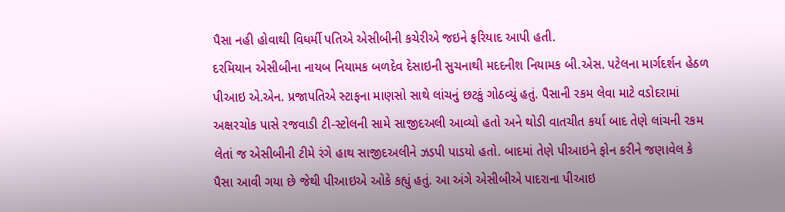પૈસા નહી હોવાથી વિધર્મી પતિએ એસીબીની કચેરીએ જઇને ફરિયાદ આપી હતી.
દરમિયાન એસીબીના નાયબ નિયામક બળદેવ દેસાઇની સુચનાથી મદદનીશ નિયામક બી.એસ. પટેલના માર્ગદર્શન હેઠળ પીઆઇ એ.એન. પ્રજાપતિએ સ્ટાફના માણસો સાથે લાંચનું છટકું ગોઠવ્યું હતું. પૈસાની રકમ લેવા માટે વડોદરામાં અક્ષરચોક પાસે રજવાડી ટી-સ્ટોલની સામે સાજીદઅલી આવ્યો હતો અને થોડી વાતચીત કર્યા બાદ તેણે લાંચની રકમ લેતાં જ એસીબીની ટીમે રંગે હાથ સાજીદઅલીને ઝડપી પાડયો હતો. બાદમાં તેણે પીઆઇને ફોન કરીને જણાવેલ કે પૈસા આવી ગયા છે જેથી પીઆઇએ ઓકે કહ્યું હતું. આ અંગે એસીબીએ પાદરાના પીઆઇ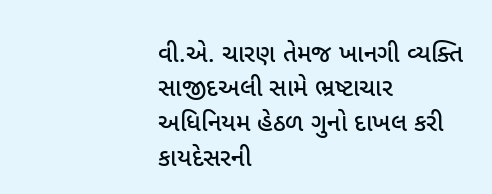વી.એ. ચારણ તેમજ ખાનગી વ્યક્તિ સાજીદઅલી સામે ભ્રષ્ટાચાર અધિનિયમ હેઠળ ગુનો દાખલ કરી કાયદેસરની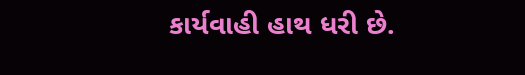કાર્યવાહી હાથ ધરી છે.